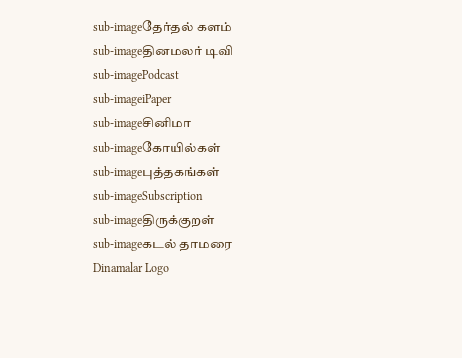sub-imageதேர்தல் களம்
sub-imageதினமலர் டிவி
sub-imagePodcast
sub-imageiPaper
sub-imageசினிமா
sub-imageகோயில்கள்
sub-imageபுத்தகங்கள்
sub-imageSubscription
sub-imageதிருக்குறள்
sub-imageகடல் தாமரை
Dinamalar Logo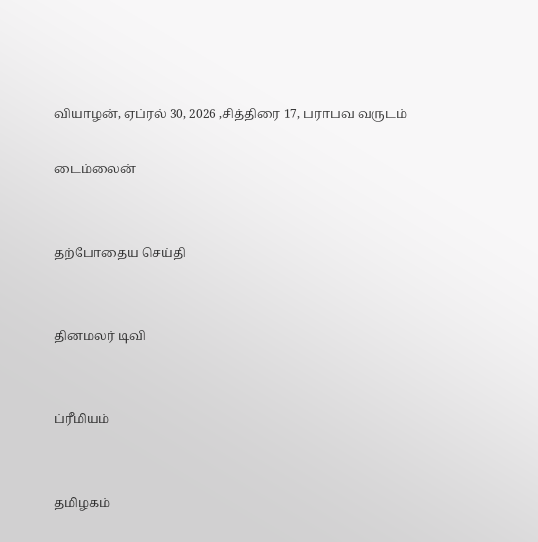வியாழன், ஏப்ரல் 30, 2026 ,சித்திரை 17, பராபவ வருடம்

டைம்லைன்


தற்போதைய செய்தி


தினமலர் டிவி


ப்ரீமியம்


தமிழகம்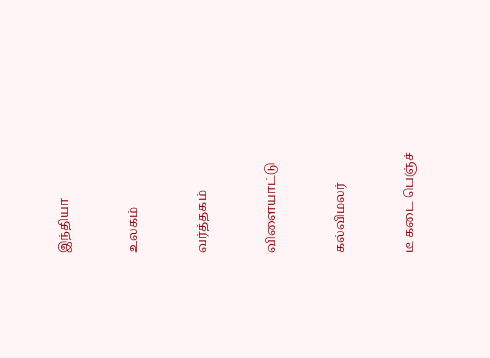இந்தியா


உலகம்


வர்த்தகம்


விளையாட்டு


கல்விமலர்


டீ கடை பெஞ்ச்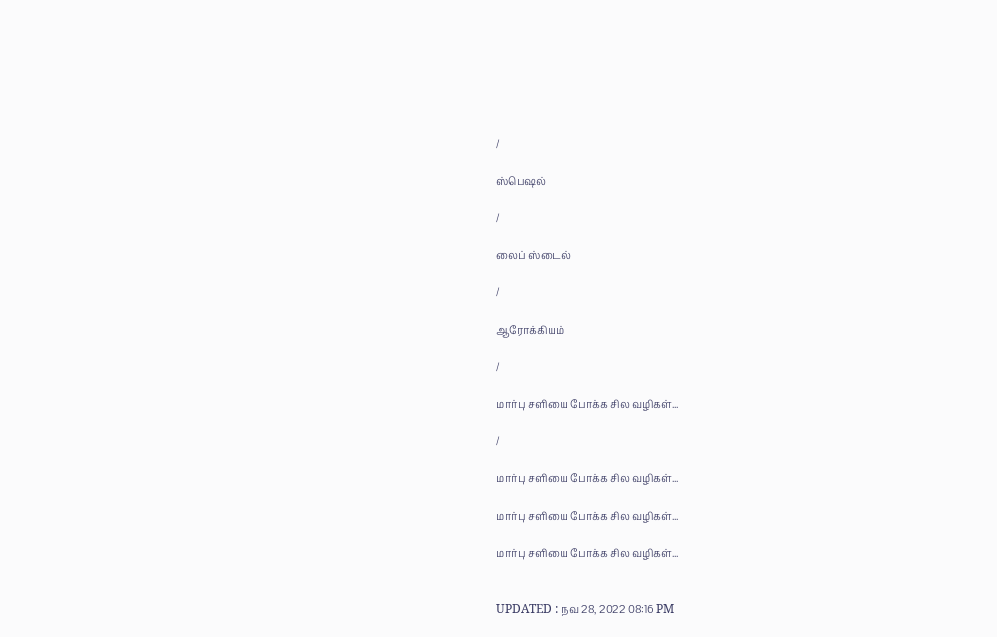/

ஸ்பெஷல்

/

லைப் ஸ்டைல்

/

ஆரோக்கியம்

/

மார்பு சளியை போக்க சில வழிகள்...

/

மார்பு சளியை போக்க சில வழிகள்...

மார்பு சளியை போக்க சில வழிகள்...

மார்பு சளியை போக்க சில வழிகள்...


UPDATED : நவ 28, 2022 08:16 PM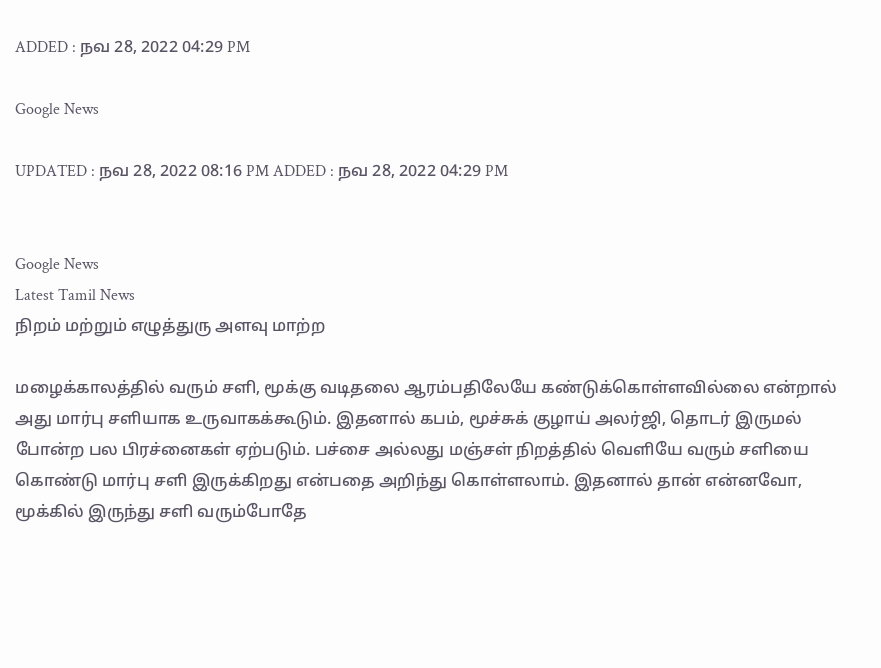ADDED : நவ 28, 2022 04:29 PM

Google News

UPDATED : நவ 28, 2022 08:16 PM ADDED : நவ 28, 2022 04:29 PM


Google News
Latest Tamil News
நிறம் மற்றும் எழுத்துரு அளவு மாற்ற

மழைக்காலத்தில் வரும் சளி, மூக்கு வடிதலை ஆரம்பதிலேயே கண்டுக்கொள்ளவில்லை என்றால் அது மார்பு சளியாக உருவாகக்கூடும். இதனால் கபம், மூச்சுக் குழாய் அலர்ஜி, தொடர் இருமல் போன்ற பல பிரச்னைகள் ஏற்படும். பச்சை அல்லது மஞ்சள் நிறத்தில் வெளியே வரும் சளியை கொண்டு மார்பு சளி இருக்கிறது என்பதை அறிந்து கொள்ளலாம். இதனால் தான் என்னவோ, மூக்கில் இருந்து சளி வரும்போதே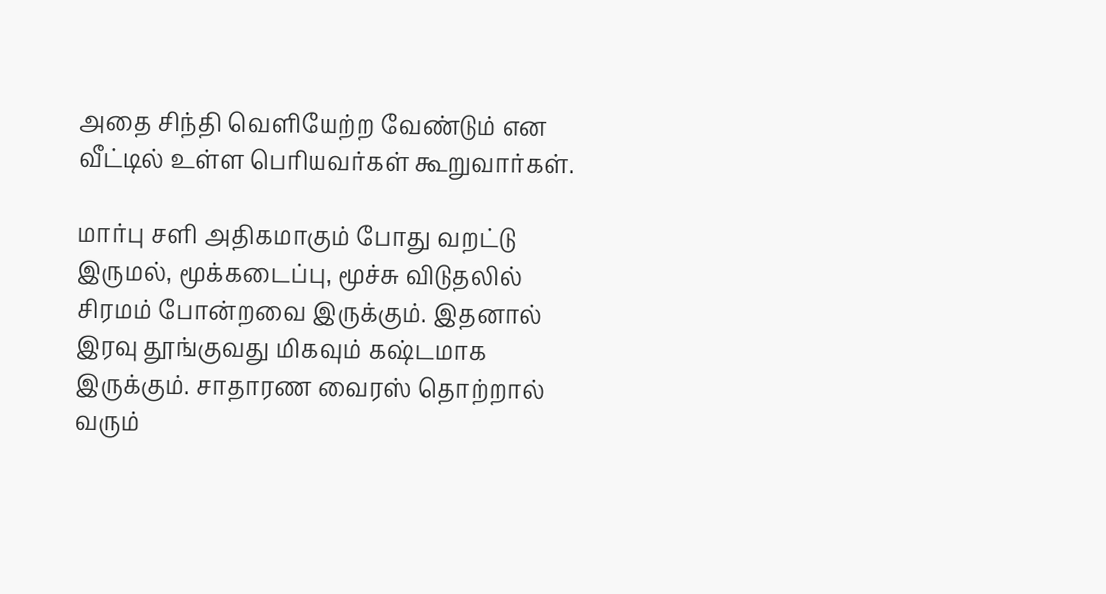அதை சிந்தி வெளியேற்ற வேண்டும் என வீட்டில் உள்ள பெரியவர்கள் கூறுவார்கள்.

மார்பு சளி அதிகமாகும் போது வறட்டு இருமல், மூக்கடைப்பு, மூச்சு விடுதலில் சிரமம் போன்றவை இருக்கும். இதனால் இரவு தூங்குவது மிகவும் கஷ்டமாக இருக்கும். சாதாரண வைரஸ் தொற்றால் வரும்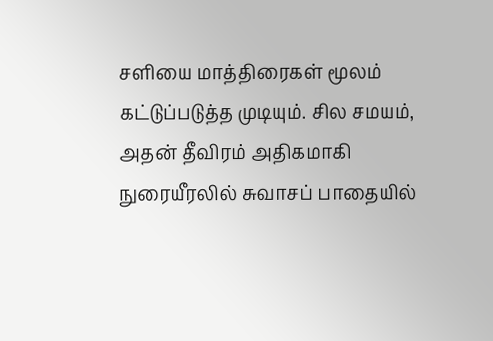சளியை மாத்திரைகள் மூலம் கட்டுப்படுத்த முடியும். சில சமயம், அதன் தீவிரம் அதிகமாகி நுரையீரலில் சுவாசப் பாதையில்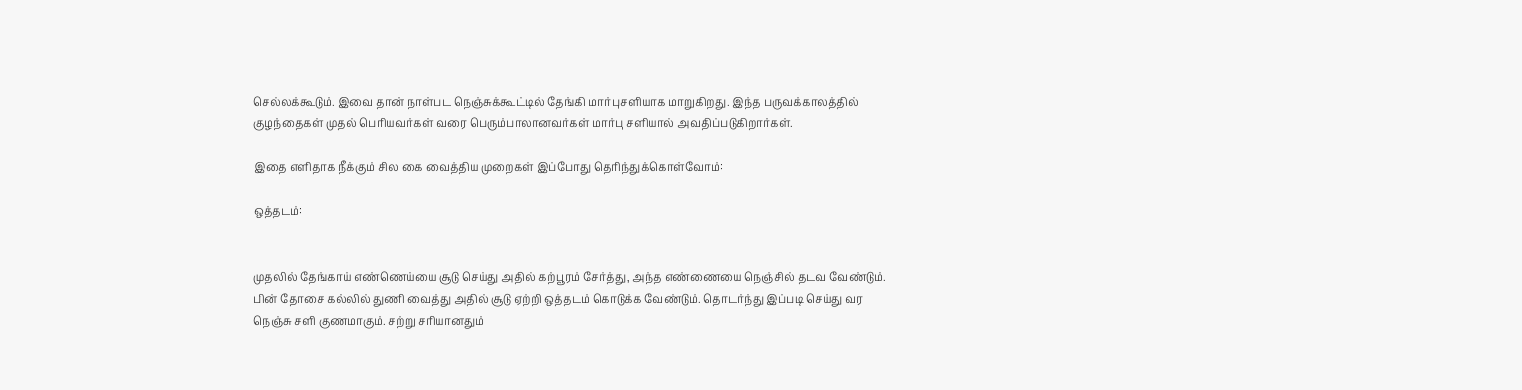செல்லக்கூடும். இவை தான் நாள்பட நெஞ்சுக்கூட்டில் தேங்கி மார்புசளியாக மாறுகிறது. இந்த பருவக்காலத்தில் குழந்தைகள் முதல் பெரியவர்கள் வரை பெரும்பாலானவர்கள் மார்பு சளியால் அவதிப்படுகிறார்கள்.

இதை எளிதாக நீக்கும் சில கை வைத்திய முறைகள் இப்போது தெரிந்துக்கொள்வோம்:

ஒத்தடம்:


முதலில் தேங்காய் எண்ணெய்யை சூடு செய்து அதில் கற்பூரம் சேர்த்து, அந்த எண்ணையை நெஞ்சில் தடவ வேண்டும். பின் தோசை கல்லில் துணி வைத்து அதில் சூடு ஏற்றி ஒத்தடம் கொடுக்க வேண்டும். தொடர்ந்து இப்படி செய்து வர நெஞ்சு சளி குணமாகும். சற்று சரியானதும்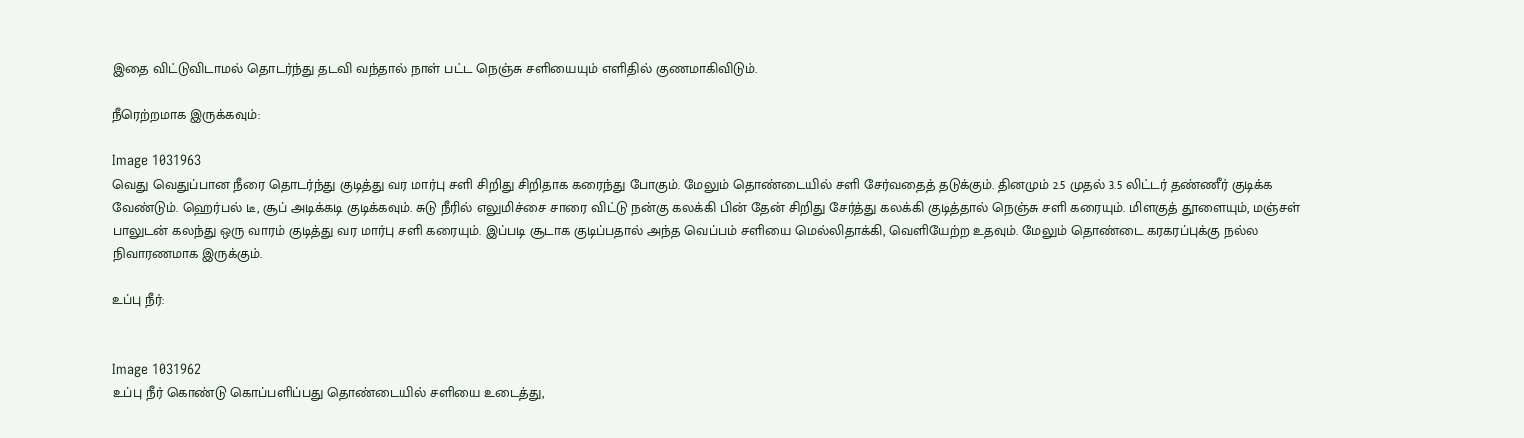இதை விட்டுவிடாமல் தொடர்ந்து தடவி வந்தால் நாள் பட்ட நெஞ்சு சளியையும் எளிதில் குணமாகிவிடும்.

நீரெற்றமாக இருக்கவும்:

Image 1031963
வெது வெதுப்பான நீரை தொடர்ந்து குடித்து வர மார்பு சளி சிறிது சிறிதாக கரைந்து போகும். மேலும் தொண்டையில் சளி சேர்வதைத் தடுக்கும். தினமும் 2.5 முதல் 3.5 லிட்டர் தண்ணீர் குடிக்க வேண்டும். ஹெர்பல் டீ, சூப் அடிக்கடி குடிக்கவும். சுடு நீரில் எலுமிச்சை சாரை விட்டு நன்கு கலக்கி பின் தேன் சிறிது சேர்த்து கலக்கி குடித்தால் நெஞ்சு சளி கரையும். மிளகுத் தூளையும், மஞ்சள் பாலுடன் கலந்து ஒரு வாரம் குடித்து வர மார்பு சளி கரையும். இப்படி சூடாக குடிப்பதால் அந்த வெப்பம் சளியை மெல்லிதாக்கி, வெளியேற்ற உதவும். மேலும் தொண்டை கரகரப்புக்கு நல்ல நிவாரணமாக இருக்கும்.

உப்பு நீர்:


Image 1031962
உப்பு நீர் கொண்டு கொப்பளிப்பது தொண்டையில் சளியை உடைத்து,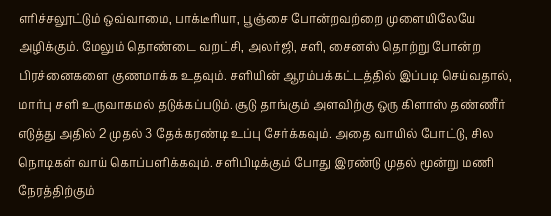எரிச்சலூட்டும் ஒவ்வாமை, பாக்டீரியா, பூஞ்சை போன்றவற்றை முளையிலேயே அழிக்கும். மேலும் தொண்டை வறட்சி, அலர்ஜி, சளி, சைனஸ் தொற்று போன்ற பிரச்னைகளை குணமாக்க உதவும். சளியின் ஆரம்பக்கட்டத்தில் இப்படி செய்வதால், மார்பு சளி உருவாகமல் தடுக்கப்படும். சூடு தாங்கும் அளவிற்கு ஒரு கிளாஸ் தண்ணீர் எடுத்து அதில் 2 முதல் 3 தேக்கரண்டி உப்பு சேர்க்கவும். அதை வாயில் போட்டு, சில நொடிகள் வாய் கொப்பளிக்கவும். சளிபிடிக்கும் போது இரண்டு முதல் மூன்று மணி நேரத்திற்கும்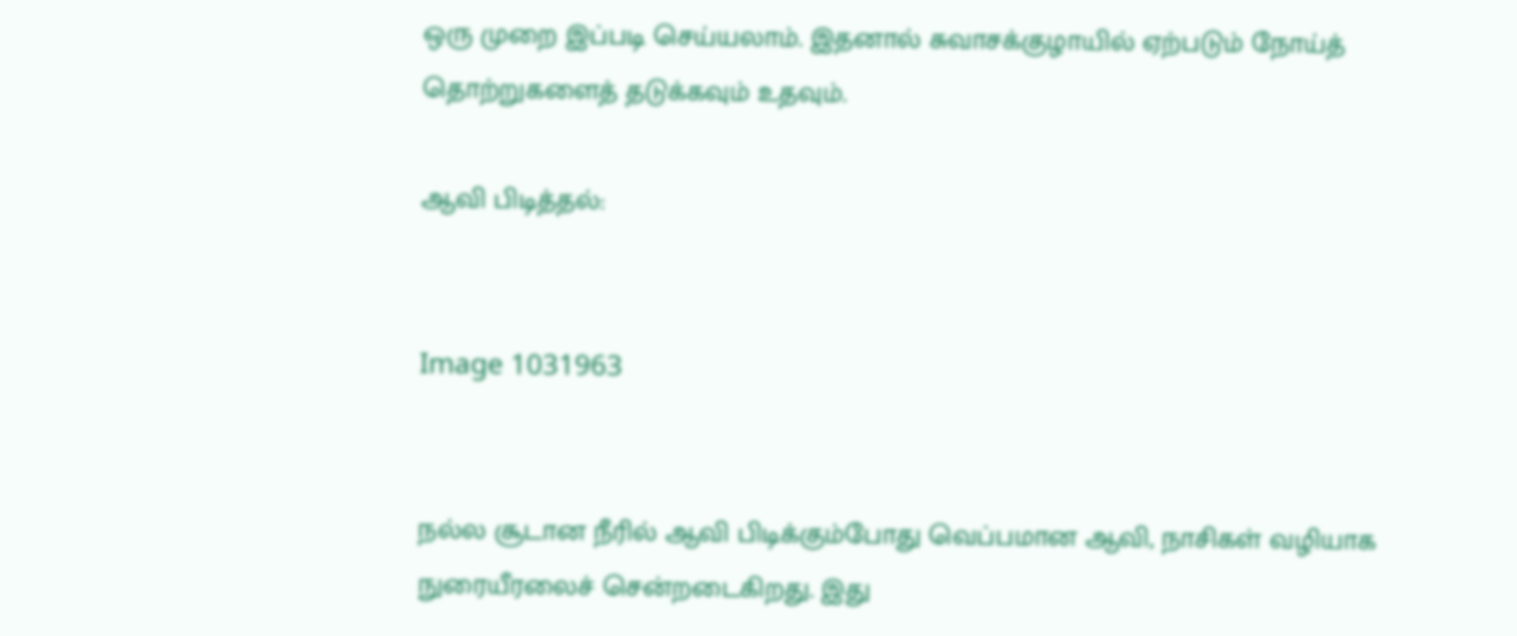ஒரு முறை இப்படி செய்யலாம். இதனால் சுவாசக்குழாயில் ஏற்படும் நோய்த் தொற்றுகளைத் தடுக்கவும் உதவும்.

ஆவி பிடித்தல்:


Image 1031963


நல்ல சூடான நீரில் ஆவி பிடிக்கும்போது வெப்பமான ஆவி, நாசிகள் வழியாக நுரையீரலைச் சென்றடைகிறது. இது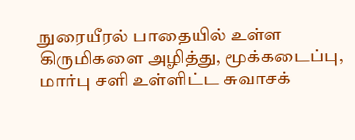நுரையீரல் பாதையில் உள்ள கிருமிகளை அழித்து, மூக்கடைப்பு, மார்பு சளி உள்ளிட்ட சுவாசக்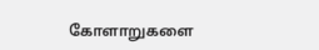கோளாறுகளை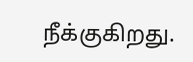நீக்குகிறது.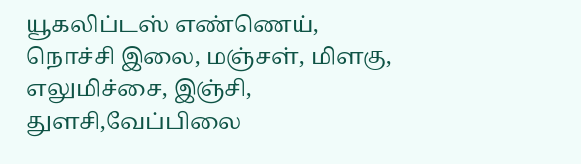யூகலிப்டஸ் எண்ணெய், நொச்சி இலை, மஞ்சள், மிளகு, எலுமிச்சை, இஞ்சி, துளசி,வேப்பிலை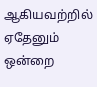ஆகியவற்றில் ஏதேனும் ஒன்றை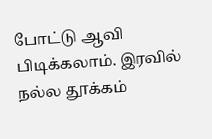போட்டு ஆவி பிடிக்கலாம். இரவில் நல்ல தூக்கம்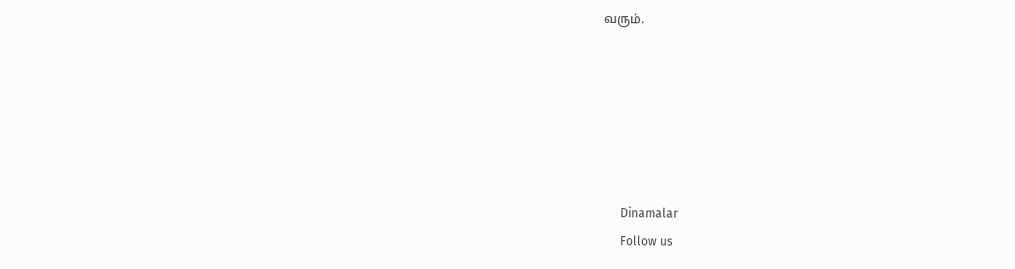வரும்.






      Dinamalar
      Follow us